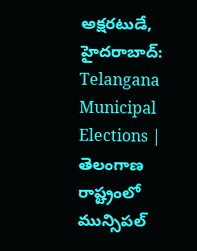అక్షరటుడే, హైదరాబాద్: Telangana Municipal Elections | తెలంగాణ రాష్ట్రంలో మున్సిపల్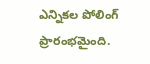ఎన్నికల పోలింగ్ ప్రారంభమైంది.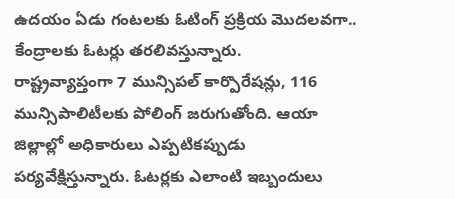ఉదయం ఏడు గంటలకు ఓటింగ్ ప్రక్రియ మొదలవగా.. కేంద్రాలకు ఓటర్లు తరలివస్తున్నారు.
రాష్ట్రవ్యాప్తంగా 7 మున్సిపల్ కార్పొరేషన్లు, 116 మున్సిపాలిటీలకు పోలింగ్ జరుగుతోంది. ఆయా జిల్లాల్లో అధికారులు ఎప్పటికప్పుడు పర్యవేక్షిస్తున్నారు. ఓటర్లకు ఎలాంటి ఇబ్బందులు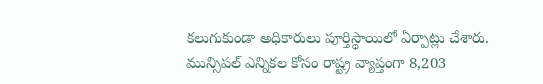కలుగుకుండా అధికారులు పూర్తిస్థాయిలో ఏర్పాట్లు చేశారు. మున్సిపల్ ఎన్నికల కోసం రాష్ట్ర వ్యాప్తంగా 8,203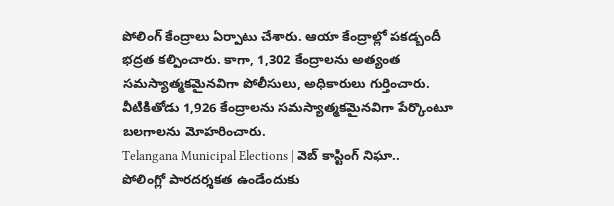పోలింగ్ కేంద్రాలు ఏర్పాటు చేశారు. ఆయా కేంద్రాల్లో పకడ్బందీ భద్రత కల్పించారు. కాగా, 1,302 కేంద్రాలను అత్యంత సమస్యాత్మకమైనవిగా పోలీసులు, అధికారులు గుర్తించారు. వీటికితోడు 1,926 కేంద్రాలను సమస్యాత్మకమైనవిగా పేర్కొంటూ బలగాలను మోహరించారు.
Telangana Municipal Elections | వెబ్ కాస్టింగ్ నిఘా..
పోలింగ్లో పారదర్శకత ఉండేందుకు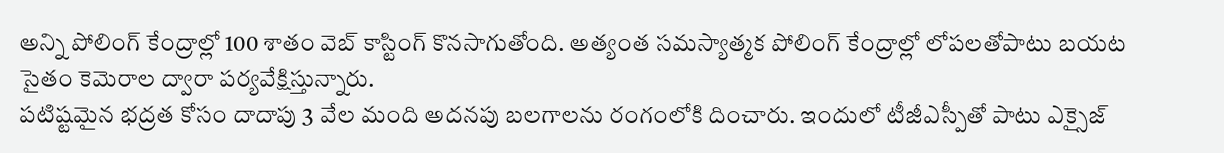అన్ని పోలింగ్ కేంద్రాల్లో 100 శాతం వెబ్ కాస్టింగ్ కొనసాగుతోంది. అత్యంత సమస్యాత్మక పోలింగ్ కేంద్రాల్లో లోపలతోపాటు బయట సైతం కెమెరాల ద్వారా పర్యవేక్షిస్తున్నారు.
పటిష్టమైన భద్రత కోసం దాదాపు 3 వేల మంది అదనపు బలగాలను రంగంలోకి దించారు. ఇందులో టీజీఎస్పీతో పాటు ఎక్సైజ్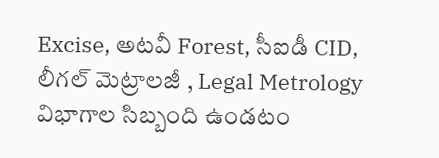Excise, అటవీ Forest, సీఐడీ CID, లీగల్ మెట్రాలజీ , Legal Metrology విభాగాల సిబ్బంది ఉండటం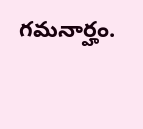గమనార్హం.